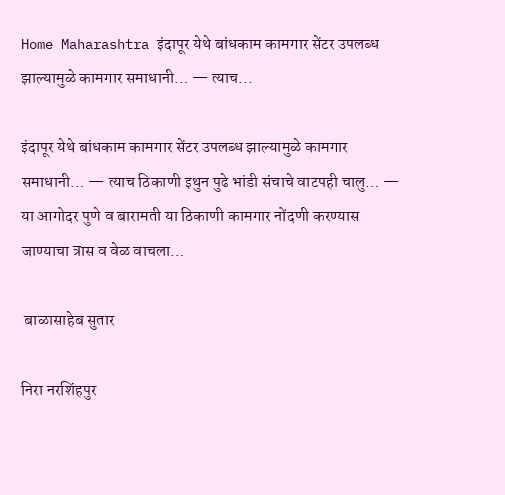Home Maharashtra इंदापूर येथे बांधकाम कामगार सेंटर उपलब्ध झाल्यामुळे कामगार समाधानी… — त्याच...

इंदापूर येथे बांधकाम कामगार सेंटर उपलब्ध झाल्यामुळे कामगार समाधानी… — त्याच ठिकाणी इथुन पुढे भांडी संचाचे वाटपही चालु… — या आगोदर पुणे व बारामती या ठिकाणी कामगार नोंदणी करण्यास जाण्याचा त्रास व वेळ वाचला…

 बाळासाहेब सुतार

निरा नरशिंहपुर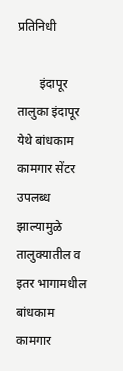प्रतिनिधी

       इंदापूर तालुका इंदापूर येथे बांधकाम कामगार सेंटर उपलब्ध झाल्यामुळे तालुक्यातील व इतर भागामधील बांधकाम कामगार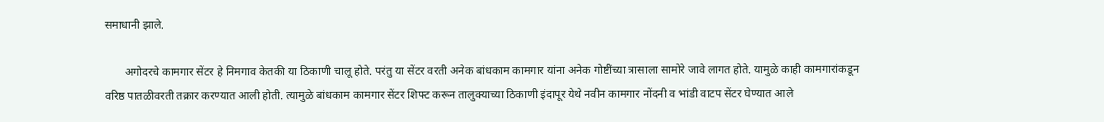समाधानी झाले.

       अगोदरचे कामगार सेंटर हे निमगाव केतकी या ठिकाणी चालू होते. परंतु या सेंटर वरती अनेक बांधकाम कामगार यांना अनेक गोष्टींच्या त्रासाला सामोरे जावे लागत होते. यामुळे काही कामगारांकडून वरिष्ठ पातळीवरती तक्रार करण्यात आली होती. त्यामुळे बांधकाम कामगार सेंटर शिफ्ट करून तालुक्याच्या ठिकाणी इंदापूर येथे नवीन कामगार नोंदनी व भांडी वाटप सेंटर घेण्यात आले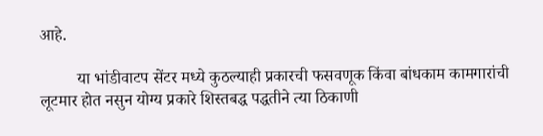आहे.

         या भांडीवाटप सेंटर मध्ये कुठल्याही प्रकारची फसवणूक किंवा बांधकाम कामगारांची लूटमार होत नसुन योग्य प्रकारे शिस्तबद्ध पद्धतीने त्या ठिकाणी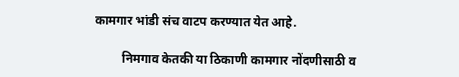कामगार भांडी संच वाटप करण्यात येत आहे.

         निमगाव केतकी या ठिकाणी कामगार नोंदणीसाठी व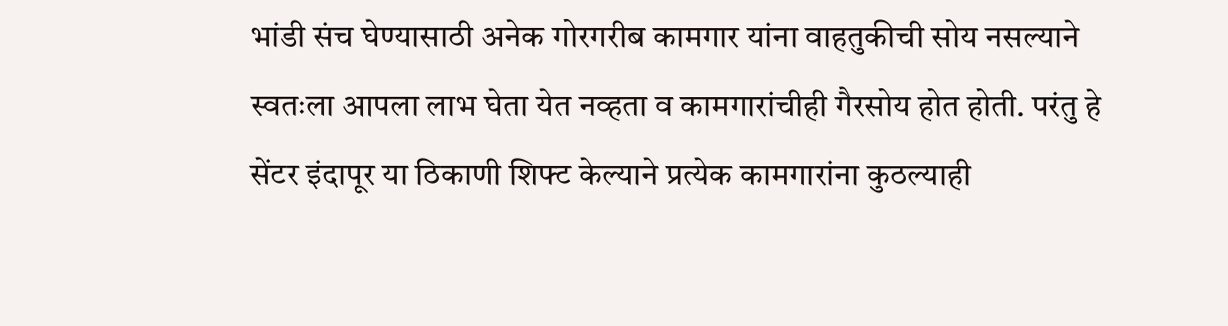भांडी संच घेण्यासाठी अनेक गोरगरीब कामगार यांना वाहतुकीची सोय नसल्याने स्वतःला आपला लाभ घेता येत नव्हता व कामगारांचीही गैरसोय होत होती. परंतु हे सेंटर इंदापूर या ठिकाणी शिफ्ट केल्याने प्रत्येक कामगारांना कुठल्याही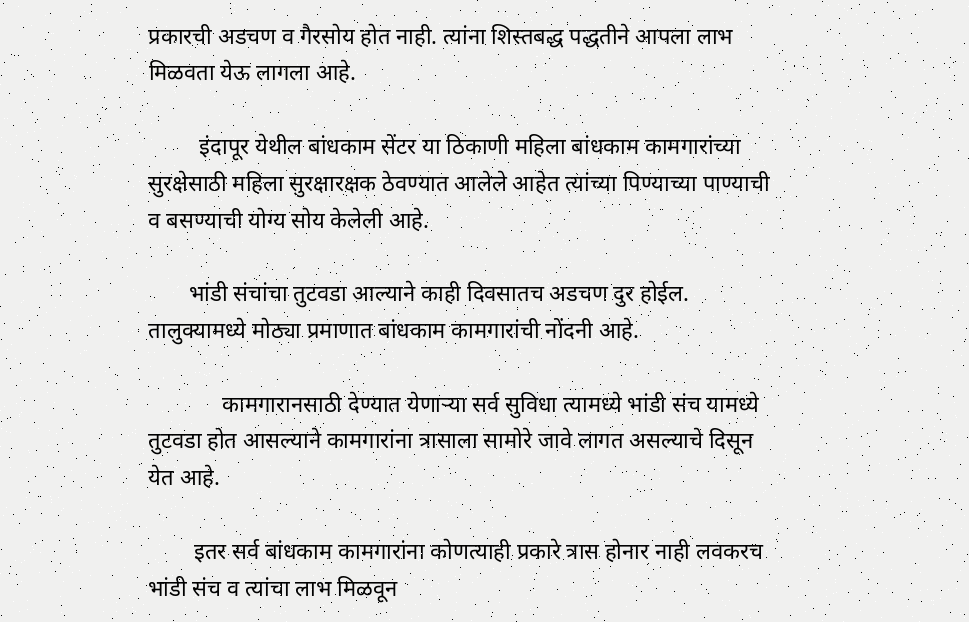प्रकारची अडचण व गैरसोय होत नाही. त्यांना शिस्तबद्ध पद्धतीने आपला लाभ मिळवता येऊ लागला आहे.

         इंदापूर येथील बांधकाम सेंटर या ठिकाणी महिला बांधकाम कामगारांच्या सुरक्षेसाठी महिला सुरक्षारक्षक ठेवण्यात आलेले आहेत त्यांच्या पिण्याच्या पाण्याची व बसण्याची योग्य सोय केलेली आहे.

       भांडी संचांचा तुटवडा आल्याने काही दिवसातच अडचण दुर होईल. तालुक्यामध्ये मोठ्या प्रमाणात बांधकाम कामगारांची नोंदनी आहे.

             कामगारानसाठी देण्यात येणाऱ्या सर्व सुविधा त्यामध्ये भांडी संच यामध्ये तुटवडा होत आसल्याने कामगारांना त्रासाला सामोरे जावे लागत असल्याचे दिसून येत आहे.

        इतर सर्व बांधकाम कामगारांना कोणत्याही प्रकारे त्रास होनार नाही लवकरच भांडी संच व त्यांचा लाभ मिळवून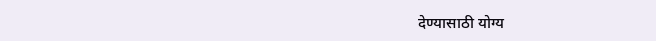देण्यासाठी योग्य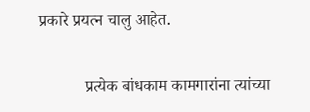प्रकारे प्रयत्न चालु आहेत.

           प्रत्येक बांधकाम कामगारांना त्यांच्या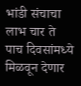भांडी संचाचा लाभ चार ते पाच दिवसांमध्ये मिळवून देणार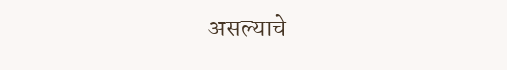असल्याचे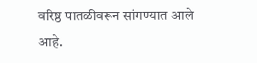वरिष्ठ पातळीवरून सांगण्यात आले आहे.